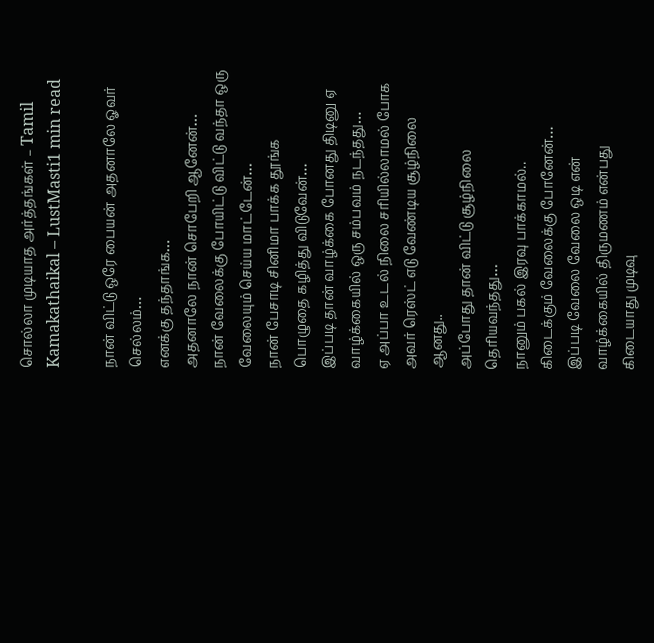சொல்லா முடியாத அர்த்தங்கள் – Tamil Kamakathaikal – LustMasti1 min read

நான் விட்டு ஒரே பையன் அதனாலே ஓவர் செல்லம்…
எனக்கு தந்தாங்க…
அதனாலே நான் சொபேறி ஆனேன்…
நான் வேலைக்கு போயிட்டு விட்டு வந்தா ஒரு வேலையும் செய்ய மாட்டேன்…
நான் பேசாடி சினிமா பாக்க தூங்க பொழுதை கழித்து விடுவேன்…
இப்படி தான் வாழ்க்கை போனது திடினு ஏ வாழ்க்கையில் ஒரு சம்பவம் நடந்தது…
ஏ அப்பா உடல் நிலை சரியில்லாமல் போக அவர் ரெஸ்ட் எடு வேண்டிய சூழ்நிலை ஆனது..
அப்போது தான் விட்டு சூழ்நிலை தெரியவந்தது…
நானும் பகல் இரவு பாக்காமல்..
கிடைக்கும் வேலைக்கு போனேன்…
இப்படி வேலை வேலை ஒடி என் வாழ்க்கையில் திருமணம் என்பது கிடையாது முடிவு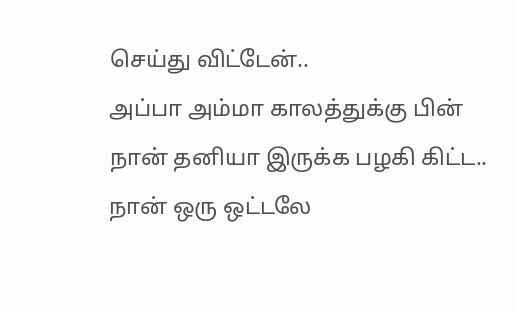செய்து விட்டேன்..
அப்பா அம்மா காலத்துக்கு பின் நான் தனியா இருக்க பழகி கிட்ட..
நான் ஒரு ஒட்டலே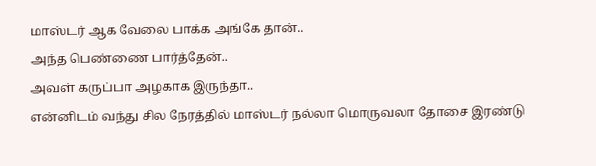மாஸ்டர் ஆக வேலை பாக்க அங்கே தான்..
அந்த பெண்ணை பார்த்தேன்..
அவள் கருப்பா அழகாக இருந்தா..
என்னிடம் வந்து சில நேரத்தில் மாஸ்டர் நல்லா மொருவலா தோசை இரண்டு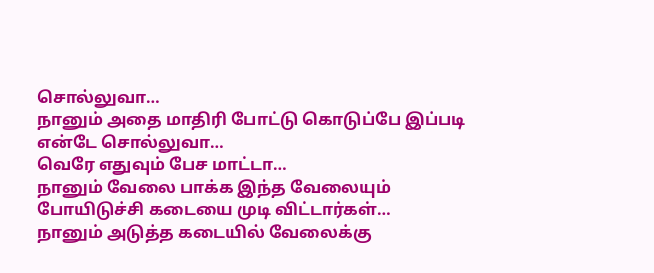சொல்லுவா…
நானும் அதை மாதிரி போட்டு கொடுப்பே இப்படி என்டே சொல்லுவா…
வெரே எதுவும் பேச மாட்டா…
நானும் வேலை பாக்க இந்த வேலையும் போயிடுச்சி கடையை முடி விட்டார்கள்…
நானும் அடுத்த கடையில் வேலைக்கு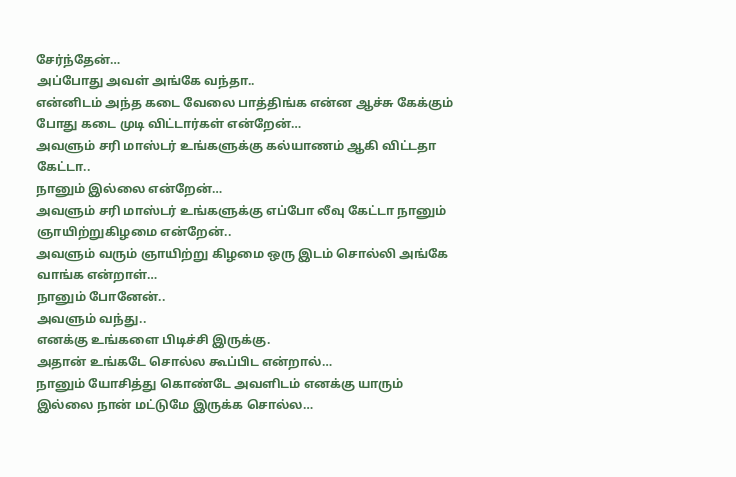சேர்ந்தேன்…
அப்போது அவள் அங்கே வந்தா..
என்னிடம் அந்த கடை வேலை பாத்திங்க என்ன ஆச்சு கேக்கும் போது கடை முடி விட்டார்கள் என்றேன்…
அவளும் சரி மாஸ்டர் உங்களுக்கு கல்யாணம் ஆகி விட்டதா கேட்டா..
நானும் இல்லை என்றேன்…
அவளும் சரி மாஸ்டர் உங்களுக்கு எப்போ லீவு கேட்டா நானும் ஞாயிற்றுகிழமை என்றேன்..
அவளும் வரும் ஞாயிற்று கிழமை ஒரு இடம் சொல்லி அங்கே வாங்க என்றாள்…
நானும் போனேன்..
அவளும் வந்து..
எனக்கு உங்களை பிடிச்சி இருக்கு.
அதான் உங்கடே சொல்ல கூப்பிட என்றால்…
நானும் யோசித்து கொண்டே அவளிடம் எனக்கு யாரும் இல்லை நான் மட்டுமே இருக்க சொல்ல…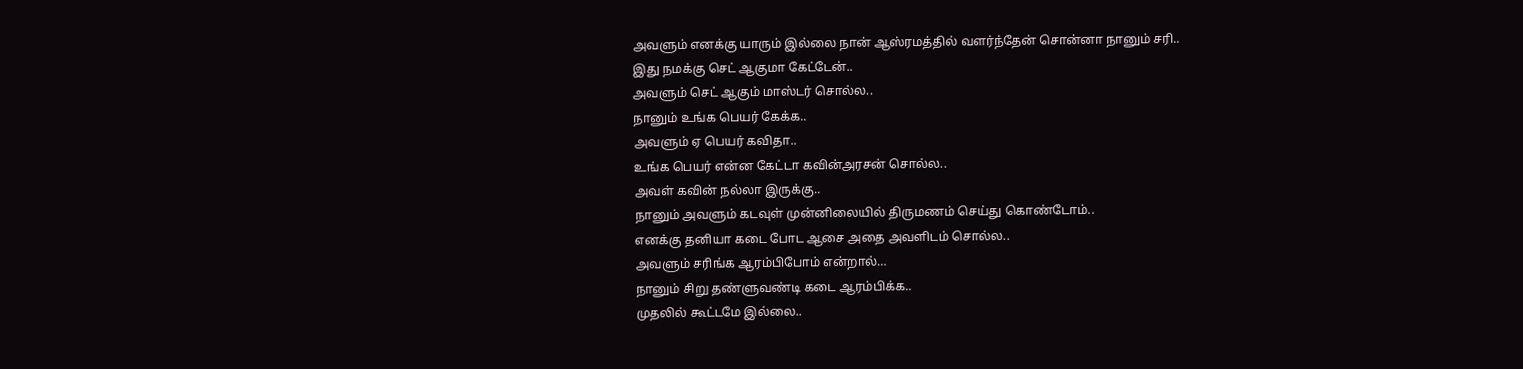அவளும் எனக்கு யாரும் இல்லை நான் ஆஸ்ரமத்தில் வளர்ந்தேன் சொன்னா நானும் சரி..
இது நமக்கு செட் ஆகுமா கேட்டேன்..
அவளும் செட் ஆகும் மாஸ்டர் சொல்ல..
நானும் உங்க பெயர் கேக்க..
அவளும் ஏ பெயர் கவிதா..
உங்க பெயர் என்ன கேட்டா கவின்அரசன் சொல்ல..
அவள் கவின் நல்லா இருக்கு..
நானும் அவளும் கடவுள் முன்னிலையில் திருமணம் செய்து கொண்டோம்..
எனக்கு தனியா கடை போட ஆசை அதை அவளிடம் சொல்ல..
அவளும் சரிங்க ஆரம்பிபோம் என்றால்…
நானும் சிறு தண்ளுவண்டி கடை ஆரம்பிக்க..
முதலில் கூட்டமே இல்லை..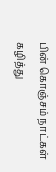பின் கொஞ்சம் நாட்கள் கழித்து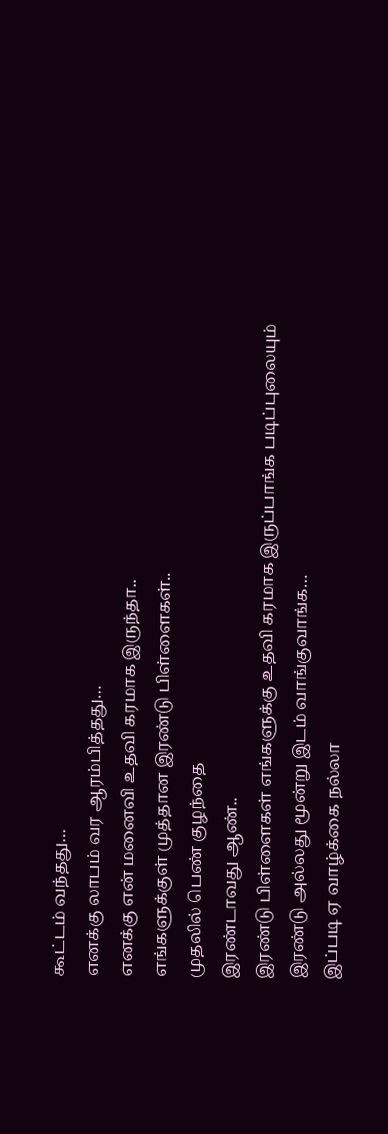கூட்டம் வந்தது…
எனக்கு லாபம் வர ஆரம்பித்தது…
எனக்கு என் மனைவி உதவி கரமாக இருந்தா..
எங்களுக்குள் முத்தான இரண்டு பிள்ளைகள்..
முதலில் பெண் குழந்தை
இரண்டாவது ஆண்..
இரண்டு பிள்ளைகள் எங்களுக்கு உதவி கரமாக இருப்பாங்க படிப்புலையும் இரண்டு அல்லது மூன்று இடம் வாங்குவாங்க…
இப்படி ஏ வாழ்க்கை நல்லா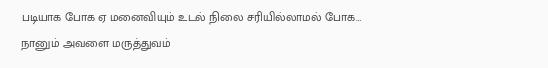படியாக போக ஏ மனைவியும் உடல் நிலை சரியில்லாமல் போக…
நானும் அவளை மருத்துவம்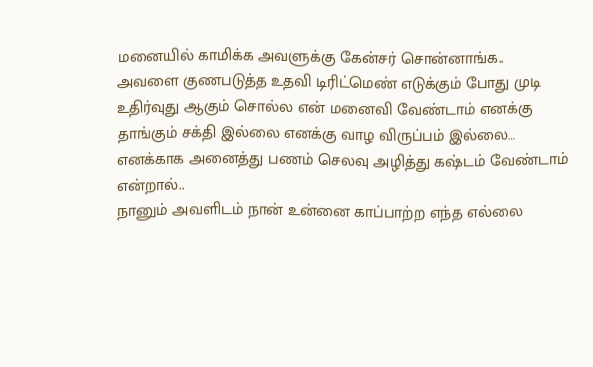மனையில் காமிக்க அவளுக்கு கேன்சர் சொன்னாங்க..
அவளை குணபடுத்த உதவி டிரிட்மெண் எடுக்கும் போது முடி உதிர்வுது ஆகும் சொல்ல என் மனைவி வேண்டாம் எனக்கு தாங்கும் சக்தி இல்லை எனக்கு வாழ விருப்பம் இல்லை…
எனக்காக அனைத்து பணம் செலவு அழித்து கஷ்டம் வேண்டாம் என்றால்..
நானும் அவளிடம் நான் உன்னை காப்பாற்ற எந்த எல்லை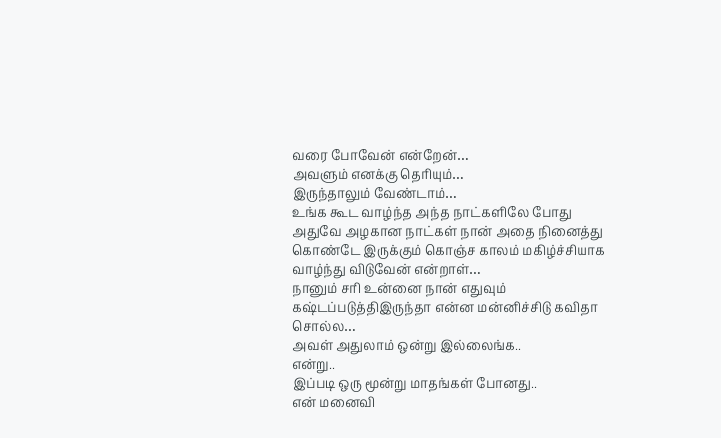வரை போவேன் என்றேன்…
அவளும் எனக்கு தெரியும்…
இருந்தாலும் வேண்டாம்…
உங்க கூட வாழ்ந்த அந்த நாட்களிலே போது அதுவே அழகான நாட்கள் நான் அதை நினைத்து கொண்டே இருக்கும் கொஞ்ச காலம் மகிழ்ச்சியாக வாழ்ந்து விடுவேன் என்றாள்…
நானும் சரி உன்னை நான் எதுவும் கஷ்டப்படுத்திஇருந்தா என்ன மன்னிச்சிடு கவிதா சொல்ல…
அவள் அதுலாம் ஒன்று இல்லைங்க..
என்று..
இப்படி ஒரு மூன்று மாதங்கள் போனது..
என் மனைவி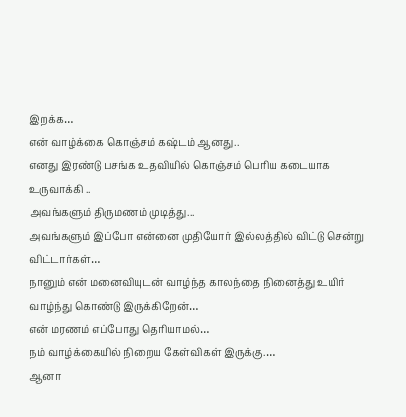இறக்க…
என் வாழ்க்கை கொஞ்சம் கஷ்டம் ஆனது..
எனது இரண்டு பசங்க உதவியில் கொஞ்சம் பெரிய கடையாக உருவாக்கி ‌..
அவங்களும் திருமணம் முடித்து...
அவங்களும் இப்போ என்னை முதியோர் இல்லத்தில் விட்டு சென்று விட்டார்கள்…
நானும் என் மனைவியுடன் வாழ்ந்த காலந்தை நினைத்து உயிர் வாழ்ந்து கொண்டு இருக்கிறேன்…
என் மரணம் எப்போது தெரியாமல்…
நம் வாழ்க்கையில் நிறைய கேள்விகள் இருக்கு.…
ஆனா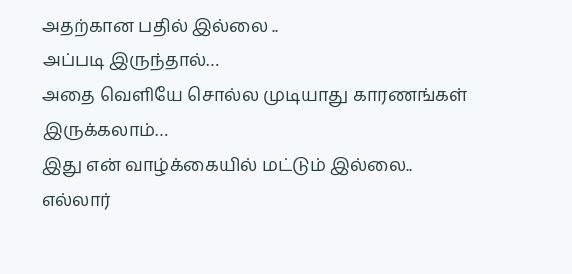அதற்கான பதில் இல்லை ‌..
அப்படி இருந்தால்…
அதை வெளியே சொல்ல முடியாது காரணங்கள் இருக்கலாம்…
இது என் வாழ்க்கையில் மட்டும் இல்லை..
எல்லார்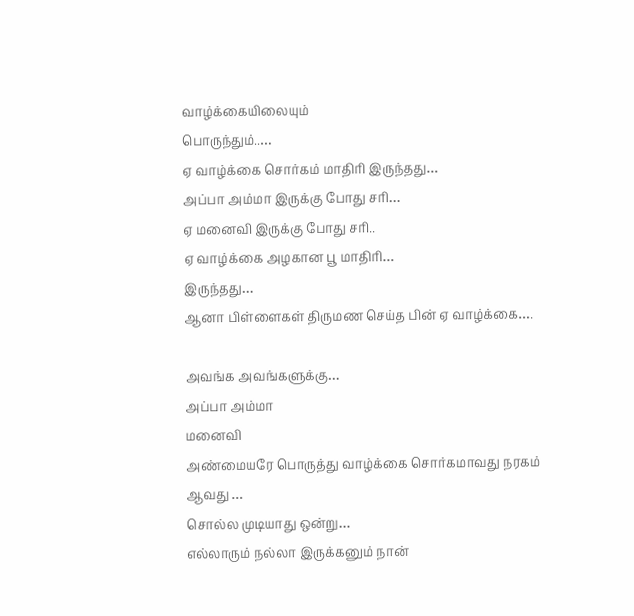வாழ்க்கையிலையும்
பொருந்தும்..…
ஏ வாழ்க்கை சொர்கம் மாதிரி இருந்தது…
அப்பா அம்மா இருக்கு போது சரி…
ஏ மனைவி இருக்கு போது சரி..
ஏ வாழ்க்கை அழகான பூ மாதிரி…
இருந்தது…
ஆனா பிள்ளைகள் திருமண செய்த பின் ஏ வாழ்க்கை….

அவங்க அவங்களுக்கு…
அப்பா அம்மா
மனைவி
அண்மையரே பொருத்து வாழ்க்கை சொர்கமாவது நரகம் ஆவது …
சொல்ல முடியாது ஒன்று…
எல்லாரும் நல்லா இருக்கனும் நான்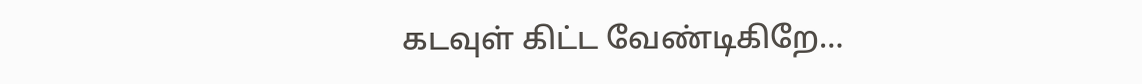கடவுள் கிட்ட வேண்டிகிறே…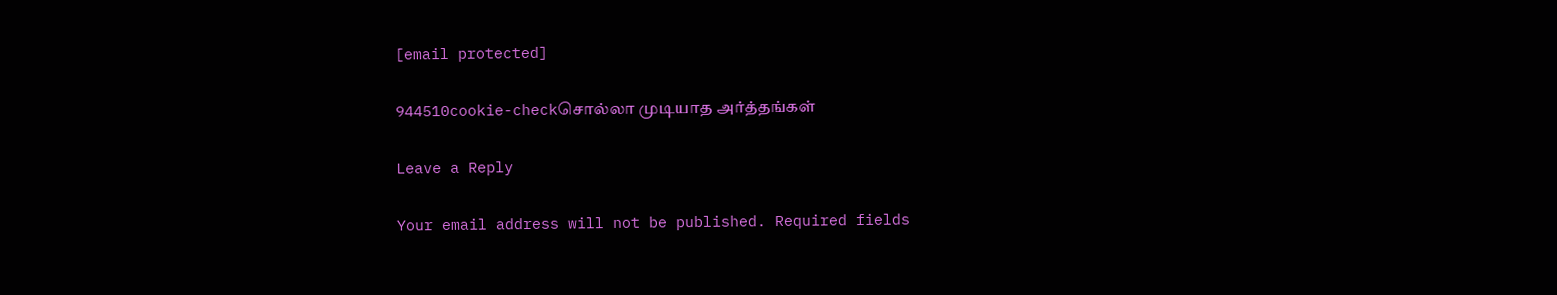[email protected]

944510cookie-checkசொல்லா முடியாத அர்த்தங்கள்

Leave a Reply

Your email address will not be published. Required fields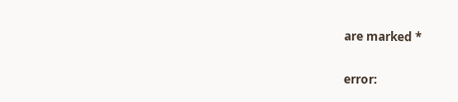are marked *

error: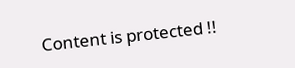Content is protected !!